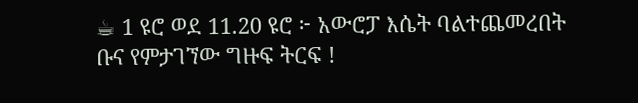☕ 1 ዩሮ ወደ 11.20 ዩሮ ፦ አውሮፓ እሴት ባልተጨመረበት ቡና የምታገኘው ግዙፍ ትርፍ !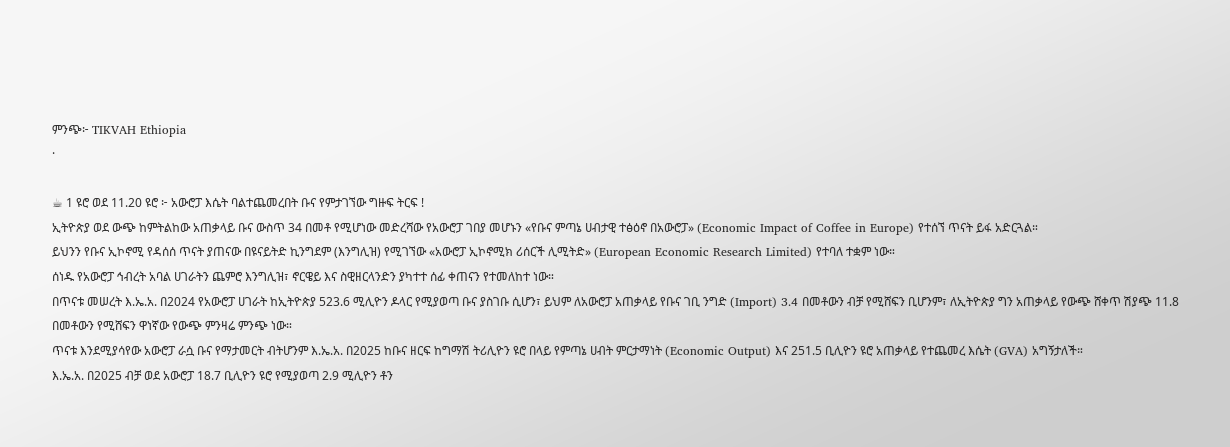ምንጭ፦ TIKVAH Ethiopia
·

☕ 1 ዩሮ ወደ 11.20 ዩሮ ፦ አውሮፓ እሴት ባልተጨመረበት ቡና የምታገኘው ግዙፍ ትርፍ !
ኢትዮጵያ ወደ ውጭ ከምትልከው አጠቃላይ ቡና ውስጥ 34 በመቶ የሚሆነው መድረሻው የአውሮፓ ገበያ መሆኑን «የቡና ምጣኔ ሀብታዊ ተፅዕኖ በአውሮፓ» (Economic Impact of Coffee in Europe) የተሰኘ ጥናት ይፋ አድርጓል።
ይህንን የቡና ኢኮኖሚ የዳሰሰ ጥናት ያጠናው በዩናይትድ ኪንግደም (እንግሊዝ) የሚገኘው «አውሮፓ ኢኮኖሚክ ሪሰርች ሊሚትድ» (European Economic Research Limited) የተባለ ተቋም ነው።
ሰነዱ የአውሮፓ ኅብረት አባል ሀገራትን ጨምሮ እንግሊዝ፣ ኖርዌይ እና ስዊዘርላንድን ያካተተ ሰፊ ቀጠናን የተመለከተ ነው።
በጥናቱ መሠረት እ.ኤ.አ. በ2024 የአውሮፓ ሀገራት ከኢትዮጵያ 523.6 ሚሊዮን ዶላር የሚያወጣ ቡና ያስገቡ ሲሆን፣ ይህም ለአውሮፓ አጠቃላይ የቡና ገቢ ንግድ (Import) 3.4 በመቶውን ብቻ የሚሸፍን ቢሆንም፣ ለኢትዮጵያ ግን አጠቃላይ የውጭ ሸቀጥ ሽያጭ 11.8 በመቶውን የሚሸፍን ዋነኛው የውጭ ምንዛሬ ምንጭ ነው።
ጥናቱ እንደሚያሳየው አውሮፓ ራሷ ቡና የማታመርት ብትሆንም እ.ኤ.አ. በ2025 ከቡና ዘርፍ ከግማሽ ትሪሊዮን ዩሮ በላይ የምጣኔ ሀብት ምርታማነት (Economic Output) እና 251.5 ቢሊዮን ዩሮ አጠቃላይ የተጨመረ እሴት (GVA) አግኝታለች።
እ.ኤ.አ. በ2025 ብቻ ወደ አውሮፓ 18.7 ቢሊዮን ዩሮ የሚያወጣ 2.9 ሚሊዮን ቶን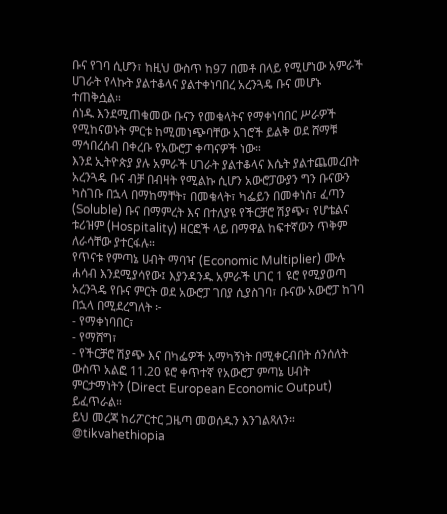ቡና የገባ ሲሆን፣ ከዚህ ውስጥ ከ97 በመቶ በላይ የሚሆነው አምራች ሀገራት የላኩት ያልተቆላና ያልተቀነባበረ አረንጓዴ ቡና መሆኑ ተጠቅሷል።
ሰነዱ እንደሚጠቁመው ቡናን የመቁላትና የማቀነባበር ሥራዎች የሚከናወኑት ምርቱ ከሚመነጭባቸው አገሮች ይልቅ ወደ ሸማቹ ማኅበረሰብ በቀረቡ የአውሮፓ ቀጣናዎች ነው።
እንደ ኢትዮጵያ ያሉ አምራች ሀገራት ያልተቆላና እሴት ያልተጨመረበት አረንጓዴ ቡና ብቻ በብዛት የሚልኩ ሲሆን አውሮፓውያን ግን ቡናውን ካስገቡ በኋላ በማከማቸት፣ በመቁላት፣ ካፌይን በመቀነስ፣ ፈጣን (Soluble) ቡና በማምረት እና በተለያዩ የችርቻሮ ሽያጭ፣ የሆቴልና ቱሪዝም (Hospitality) ዘርፎች ላይ በማዋል ከፍተኛውን ጥቅም ለራሳቸው ያተርፋሉ።
የጥናቱ የምጣኔ ሀብት ማባዣ (Economic Multiplier) ሙሉ ሐሳብ እንደሚያሳየው፤ እያንዳንዱ አምራች ሀገር 1 ዩሮ የሚያወጣ አረንጓዴ የቡና ምርት ወደ አውሮፓ ገበያ ሲያስገባ፣ ቡናው አውሮፓ ከገባ በኋላ በሚደረግለት ፦
- የማቀነባበር፣
- የማሸግ፣
- የችርቻሮ ሽያጭ እና በካፌዎች አማካኝነት በሚቀርብበት ሰንሰለት ውስጥ አልፎ 11.20 ዩሮ ቀጥተኛ የአውሮፓ ምጣኔ ሀብት ምርታማነትን (Direct European Economic Output) ይፈጥራል።
ይህ መረጃ ከሪፖርተር ጋዜጣ መወሰዱን እንገልጻለን።
@tikvahethiopia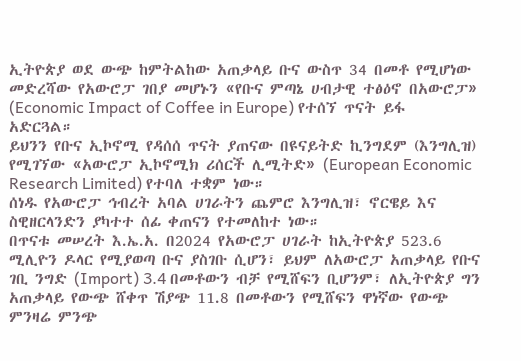ኢትዮጵያ ወደ ውጭ ከምትልከው አጠቃላይ ቡና ውስጥ 34 በመቶ የሚሆነው መድረሻው የአውሮፓ ገበያ መሆኑን «የቡና ምጣኔ ሀብታዊ ተፅዕኖ በአውሮፓ» (Economic Impact of Coffee in Europe) የተሰኘ ጥናት ይፋ አድርጓል።
ይህንን የቡና ኢኮኖሚ የዳሰሰ ጥናት ያጠናው በዩናይትድ ኪንግደም (እንግሊዝ) የሚገኘው «አውሮፓ ኢኮኖሚክ ሪሰርች ሊሚትድ» (European Economic Research Limited) የተባለ ተቋም ነው።
ሰነዱ የአውሮፓ ኅብረት አባል ሀገራትን ጨምሮ እንግሊዝ፣ ኖርዌይ እና ስዊዘርላንድን ያካተተ ሰፊ ቀጠናን የተመለከተ ነው።
በጥናቱ መሠረት እ.ኤ.አ. በ2024 የአውሮፓ ሀገራት ከኢትዮጵያ 523.6 ሚሊዮን ዶላር የሚያወጣ ቡና ያስገቡ ሲሆን፣ ይህም ለአውሮፓ አጠቃላይ የቡና ገቢ ንግድ (Import) 3.4 በመቶውን ብቻ የሚሸፍን ቢሆንም፣ ለኢትዮጵያ ግን አጠቃላይ የውጭ ሸቀጥ ሽያጭ 11.8 በመቶውን የሚሸፍን ዋነኛው የውጭ ምንዛሬ ምንጭ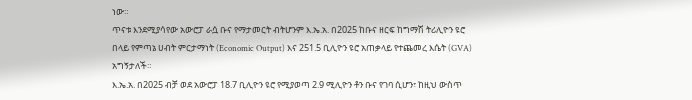ነው።
ጥናቱ እንደሚያሳየው አውሮፓ ራሷ ቡና የማታመርት ብትሆንም እ.ኤ.አ. በ2025 ከቡና ዘርፍ ከግማሽ ትሪሊዮን ዩሮ በላይ የምጣኔ ሀብት ምርታማነት (Economic Output) እና 251.5 ቢሊዮን ዩሮ አጠቃላይ የተጨመረ እሴት (GVA) አግኝታለች።
እ.ኤ.አ. በ2025 ብቻ ወደ አውሮፓ 18.7 ቢሊዮን ዩሮ የሚያወጣ 2.9 ሚሊዮን ቶን ቡና የገባ ሲሆን፣ ከዚህ ውስጥ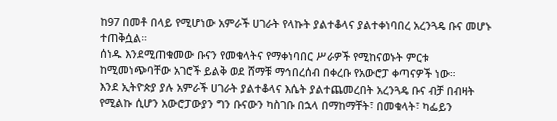ከ97 በመቶ በላይ የሚሆነው አምራች ሀገራት የላኩት ያልተቆላና ያልተቀነባበረ አረንጓዴ ቡና መሆኑ ተጠቅሷል።
ሰነዱ እንደሚጠቁመው ቡናን የመቁላትና የማቀነባበር ሥራዎች የሚከናወኑት ምርቱ ከሚመነጭባቸው አገሮች ይልቅ ወደ ሸማቹ ማኅበረሰብ በቀረቡ የአውሮፓ ቀጣናዎች ነው።
እንደ ኢትዮጵያ ያሉ አምራች ሀገራት ያልተቆላና እሴት ያልተጨመረበት አረንጓዴ ቡና ብቻ በብዛት የሚልኩ ሲሆን አውሮፓውያን ግን ቡናውን ካስገቡ በኋላ በማከማቸት፣ በመቁላት፣ ካፌይን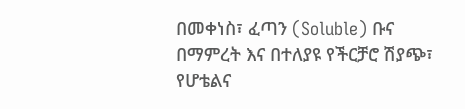በመቀነስ፣ ፈጣን (Soluble) ቡና በማምረት እና በተለያዩ የችርቻሮ ሽያጭ፣ የሆቴልና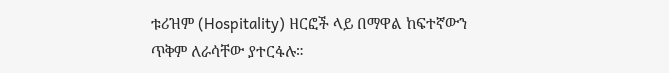ቱሪዝም (Hospitality) ዘርፎች ላይ በማዋል ከፍተኛውን ጥቅም ለራሳቸው ያተርፋሉ።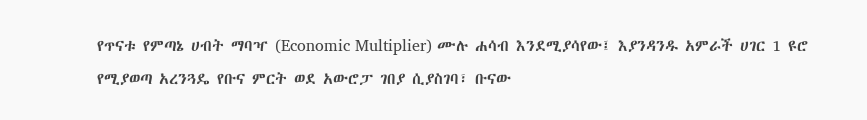የጥናቱ የምጣኔ ሀብት ማባዣ (Economic Multiplier) ሙሉ ሐሳብ እንደሚያሳየው፤ እያንዳንዱ አምራች ሀገር 1 ዩሮ የሚያወጣ አረንጓዴ የቡና ምርት ወደ አውሮፓ ገበያ ሲያስገባ፣ ቡናው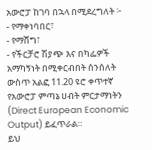አውሮፓ ከገባ በኋላ በሚደረግለት ፦
- የማቀነባበር፣
- የማሸግ፣
- የችርቻሮ ሽያጭ እና በካፌዎች አማካኝነት በሚቀርብበት ሰንሰለት ውስጥ አልፎ 11.20 ዩሮ ቀጥተኛ የአውሮፓ ምጣኔ ሀብት ምርታማነትን (Direct European Economic Output) ይፈጥራል።
ይህ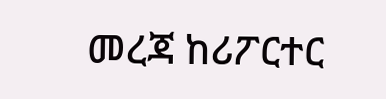መረጃ ከሪፖርተር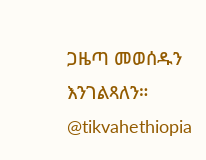ጋዜጣ መወሰዱን እንገልጻለን።
@tikvahethiopia